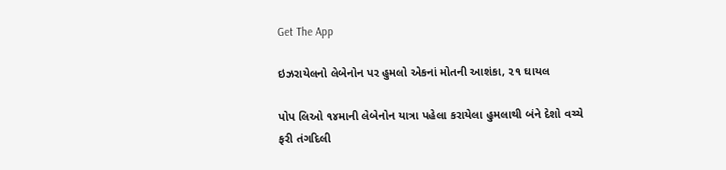Get The App

ઇઝરાયેલનો લેબેનોન પર હુમલો એકનાં મોતની આશંકા, ૨૧ ઘાયલ

પોપ લિઓ ૧૪માની લેબેનોન યાત્રા પહેલા કરાયેલા હુમલાથી બંને દેશો વચ્ચે ફરી તંગદિલી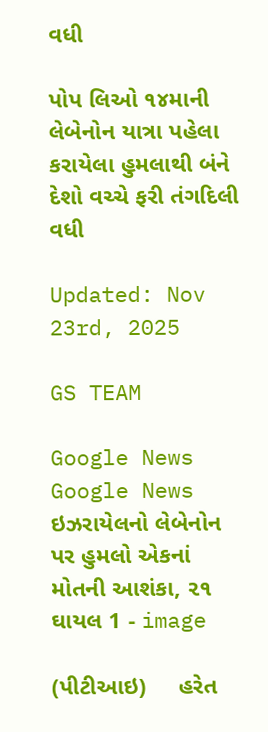વધી

પોપ લિઓ ૧૪માની લેબેનોન યાત્રા પહેલા કરાયેલા હુમલાથી બંને દેશો વચ્ચે ફરી તંગદિલી વધી

Updated: Nov 23rd, 2025

GS TEAM

Google News
Google News
ઇઝરાયેલનો લેબેનોન પર હુમલો એકનાં મોતની આશંકા, ૨૧ ઘાયલ 1 - image

(પીટીઆઇ)     હરેત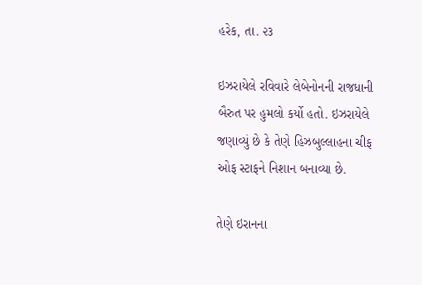હરેક, તા. ૨૩

ઇઝરાયેલે રવિવારે લેબેનોનની રાજધાની બૈરુત પર હુમલો કર્યો હતો. ઇઝરાયેલે જણાવ્યું છે કે તેણે હિઝબુલ્લાહના ચીફ ઓફ સ્ટાફને નિશાન બનાવ્યા છે.

તેણે ઇરાનના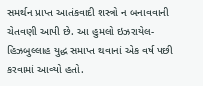સમર્થન પ્રાપ્ત આતંકવાદી શસ્ત્રો ન બનાવવાની ચેતવણી આપી છે. આ હુમલો ઇઝરાયેલ-હિઝબુલ્લાહ યુદ્ધ સમાપ્ત થવાનાં એક વર્ષ પછી કરવામાં આવ્યો હતો.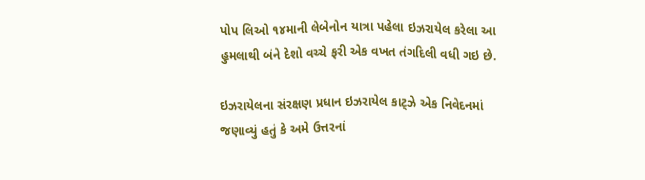પોપ લિઓ ૧૪માની લેબેનોન યાત્રા પહેલા ઇઝરાયેલ કરેલા આ હુમલાથી બંને દેશો વચ્ચે ફરી એક વખત તંગદિલી વધી ગઇ છે.

ઇઝરાયેલના સંરક્ષણ પ્રધાન ઇઝરાયેલ કાટ્ઝે એક નિવેદનમાં જણાવ્યું હતું કે અમે ઉત્તરનાં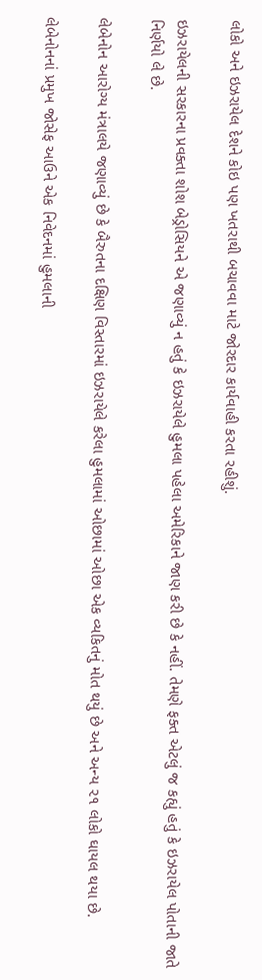લોકો અને ઇઝરાયેલ દેશને કોઇ પણ ખતરાથી બચાવવા માટે જોરદાર કાર્યવાહી કરતા રહીશું.

ઇઝરાયેલની સરકારના પ્રવક્તા શોશ બેડ્રોસિયને એ જણાવ્યું ન હતું કે ઇઝરાયેલે હુમલા પહેલા અમેરિકાને જાણ કરી છે કે નહીં. તેમણે ફક્ત એટલું જ કહ્યું હતું કે ઇઝરાયેલ પોતાની જાતે નિર્ણયો લે છે.

લેબેનોન આરોગ્ય મંત્રાલયે જણાવ્યું છે કે બૈરુતના દક્ષિણ વિસ્તારમાં ઇઝરાયેલે કરેલા હુમલામાં ઓછામાં ઓછા એક વ્યકિતનું મોત થયું છે અને અન્ય ૨૧ લોકો ઘાયલ થયા છે.

લેબેનોનનાં પ્રમુખ જોસેફ આઉને એક નિવેદનમાં હુમલાની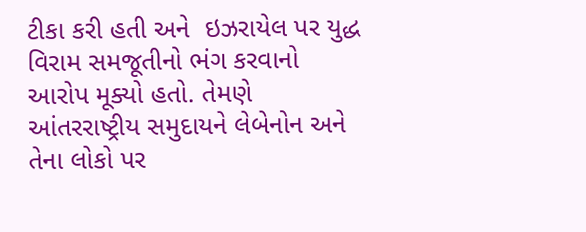ટીકા કરી હતી અને  ઇઝરાયેલ પર યુદ્ધ વિરામ સમજૂતીનો ભંગ કરવાનો આરોપ મૂક્યો હતો. તેમણે આંતરરાષ્ટ્રીય સમુદાયને લેબેનોન અને તેના લોકો પર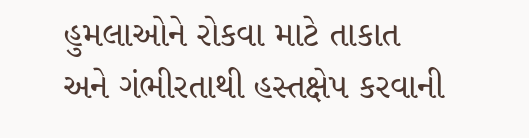હુમલાઓને રોકવા માટે તાકાત અને ગંભીરતાથી હસ્તક્ષેપ કરવાની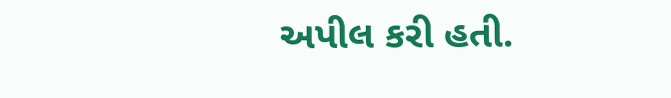અપીલ કરી હતી.